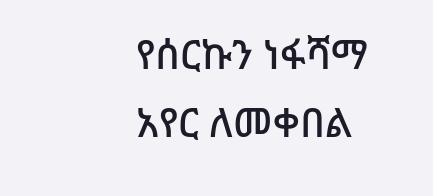የሰርኩን ነፋሻማ አየር ለመቀበል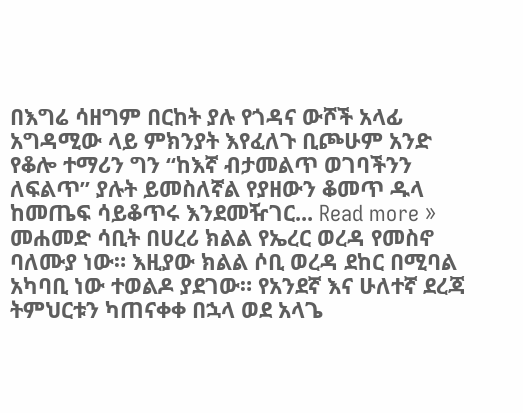በእግሬ ሳዘግም በርከት ያሉ የጎዳና ውሾች አላፊ አግዳሚው ላይ ምክንያት እየፈለጉ ቢጮሁም አንድ የቆሎ ተማሪን ግን “ከእኛ ብታመልጥ ወገባችንን ለፍልጥ” ያሉት ይመስለኛል የያዘውን ቆመጥ ዱላ ከመጤፍ ሳይቆጥሩ እንደመዥገር... Read more »
መሐመድ ሳቢት በሀረሪ ክልል የኤረር ወረዳ የመስኖ ባለሙያ ነው። እዚያው ክልል ሶቢ ወረዳ ደከር በሚባል አካባቢ ነው ተወልዶ ያደገው። የአንደኛ እና ሁለተኛ ደረጃ ትምህርቱን ካጠናቀቀ በኋላ ወደ አላጌ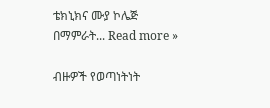ቴክኒክና ሙያ ኮሌጅ በማምራት... Read more »

ብዙዎች የወጣነትነት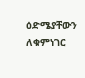ዕድሜያቸውን ለቁምነገር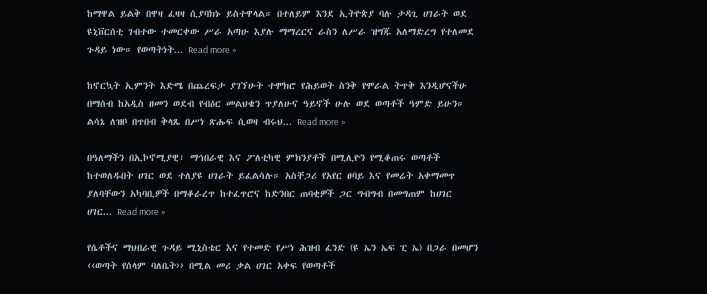ከማዋል ይልቅ በዋዛ ፈዛዛ ሲያባክኑ ይስተዋላል። በተለይም እንደ ኢትዮጵያ ባሉ ታዳጊ ሀገራት ወደ ዩኒቨርሰቲ ገብተው ተመርቀው ሥራ አጣሁ እያሉ ማማረርና ራስን ለሥራ ዝግጁ አለማድረግ የተለመደ ጉዳይ ነው። የወጣትነት... Read more »

ከኖርኳት ኢምንት እድሜ በጨረፍታ ያገኘሁት ተሞክሮ የሕይወት ስንቅ የሞራል ትጥቅ እንዲሆናችሁ በማሰብ ከአዲስ ዘመን ወደብ የብዕር መልህቄን ጥያለሁና ዓይኖች ሁሉ ወደ ወጣቶች ዓምድ ይሁን። ልሳኔ ለዝቦ በጥበብ ቅላጼ በሥነ ጽሑፍ ሲወዛ ብሩህ... Read more »

በዓለማችን በኢኮኖሚያዊ፣ ማኅበራዊ እና ፖለቲካዊ ምክንያቶች በሚሊዮን የሚቆጠሩ ወጣቶች ከተወለዱበት ሀገር ወደ ተለያዩ ሀገራት ይፈልሳሉ። አስቸጋሪ የአየር ፀባይ እና የመሬት አቀማመጥ ያለባቸውን አካባቢዎች በማቆራረጥ ከተፈጥሮና ከድንበር ጠባቂዎች ጋር ግብግብ በመግጠም ከሀገር ሀገር... Read more »

የሴቶችና ማህበራዊ ጉዳይ ሚኒስቴር እና የተመድ የሥነ ሕዝብ ፈንድ (ዩ ኤን ኤፍ ፒ ኤ) በጋራ በመሆን ‹‹ወጣት የሰላም ባለቤት›› በሚል መሪ ቃል ሀገር አቀፍ የወጣቶች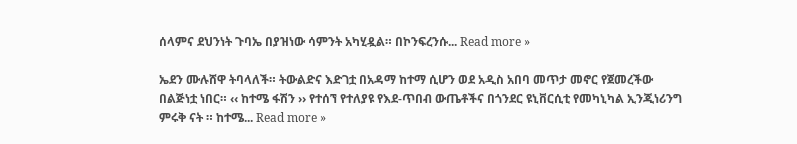ሰላምና ደህንነት ጉባኤ በያዝነው ሳምንት አካሂዷል። በኮንፍረንሱ... Read more »

ኤደን ሙሉሸዋ ትባላለች። ትውልድና እድገቷ በአዳማ ከተማ ሲሆን ወደ አዲስ አበባ መጥታ መኖር የጀመረችው በልጅነቷ ነበር። ‹‹ ከተሜ ፋሽን ›› የተሰኘ የተለያዩ የእደ-ጥበብ ውጤቶችና በጎንደር ዩኒቨርሲቲ የመካኒካል ኢንጂነሪንግ ምሩቅ ናት ። ከተሜ... Read more »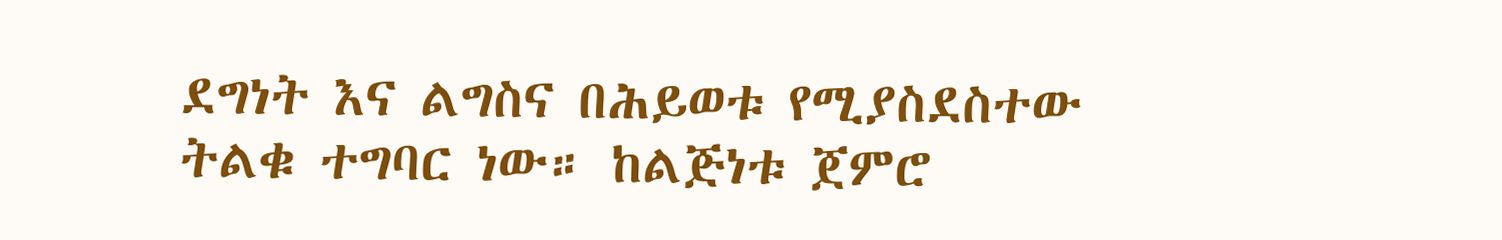ደግነት እና ልግስና በሕይወቱ የሚያስደስተው ትልቁ ተግባር ነው። ከልጅነቱ ጀምሮ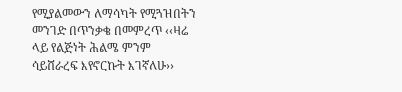የሚያልመውን ለማሳካት የሚጓዝበትን መንገድ በጥንቃቄ በመምረጥ ‹‹ዛሬ ላይ የልጅነት ሕልሜ ምንም ሳይሸራረፍ እየኖርኩት እገኛለሁ››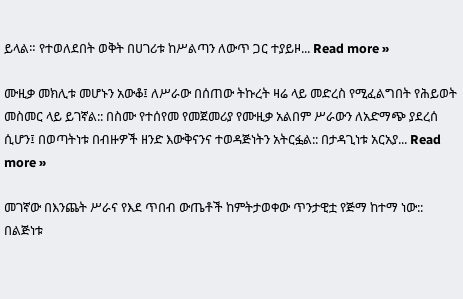ይላል። የተወለደበት ወቅት በሀገሪቱ ከሥልጣን ለውጥ ጋር ተያይዞ... Read more »

ሙዚቃ መክሊቱ መሆኑን አውቆ፤ ለሥራው በሰጠው ትኩረት ዛሬ ላይ መድረስ የሚፈልግበት የሕይወት መስመር ላይ ይገኛል:: በስሙ የተሰየመ የመጀመሪያ የሙዚቃ አልበም ሥራውን ለአድማጭ ያደረሰ ሲሆን፤ በወጣትነቱ በብዙዎች ዘንድ እውቅናንና ተወዳጅነትን አትርፏል:: በታዳጊነቱ አርአያ... Read more »

መገኛው በእንጨት ሥራና የእደ ጥበብ ውጤቶች ከምትታወቀው ጥንታዊቷ የጅማ ከተማ ነው:: በልጅነቱ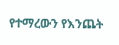የተማረውን የእንጨት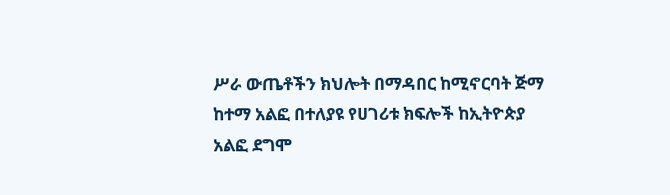ሥራ ውጤቶችን ክህሎት በማዳበር ከሚኖርባት ጅማ ከተማ አልፎ በተለያዩ የሀገሪቱ ክፍሎች ከኢትዮጵያ አልፎ ደግሞ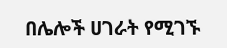በሌሎች ሀገራት የሚገኙ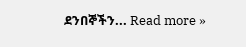ደንበኞችን... Read more »